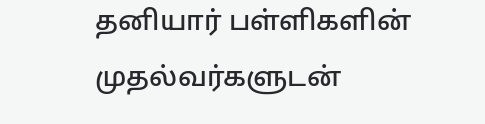தனியார் பள்ளிகளின் முதல்வர்களுடன்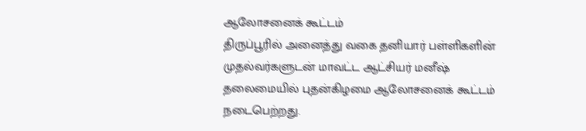ஆலோசனைக் கூட்டம்
திருப்பூரில் அனைத்து வகை தனியார் பள்ளிகளின் முதல்வர்களுடன் மாவட்ட ஆட்சியர் மனீஷ் தலைமையில் புதன்கிழமை ஆலோசனைக் கூட்டம் நடைபெற்றது.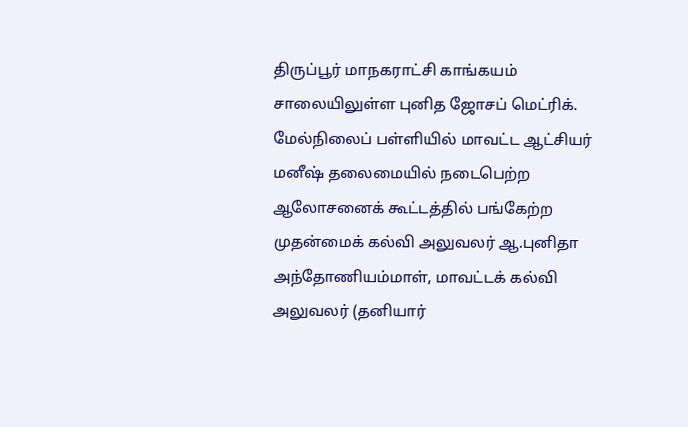திருப்பூர் மாநகராட்சி காங்கயம் சாலையிலுள்ள புனித ஜோசப் மெட்ரிக். மேல்நிலைப் பள்ளியில் மாவட்ட ஆட்சியர் மனீஷ் தலைமையில் நடைபெற்ற ஆலோசனைக் கூட்டத்தில் பங்கேற்ற முதன்மைக் கல்வி அலுவலர் ஆ.புனிதா அந்தோணியம்மாள், மாவட்டக் கல்வி அலுவலர் (தனியார்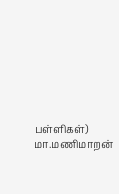பள்ளிகள்) மா.மணிமாறன்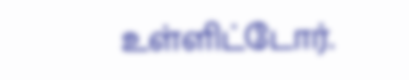உள்ளிட்டோர்.